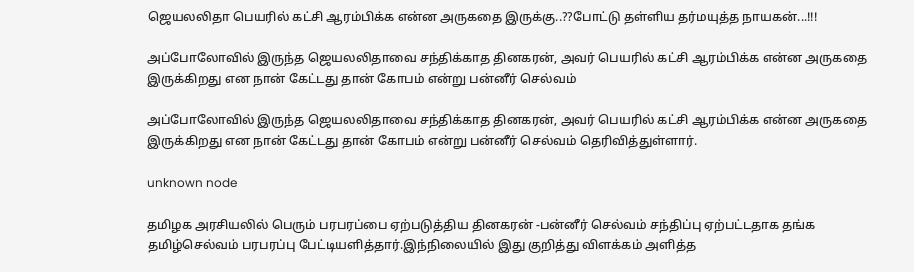ஜெயலலிதா பெயரில் கட்சி ஆரம்பிக்க என்ன அருகதை இருக்கு..??போட்டு தள்ளிய தர்மயுத்த நாயகன்...!!!

அப்போலோவில் இருந்த ஜெயலலிதாவை சந்திக்காத தினகரன், அவர் பெயரில் கட்சி ஆரம்பிக்க என்ன அருகதை இருக்கிறது என நான் கேட்டது தான் கோபம் என்று பன்னீர் செல்வம்

அப்போலோவில் இருந்த ஜெயலலிதாவை சந்திக்காத தினகரன், அவர் பெயரில் கட்சி ஆரம்பிக்க என்ன அருகதை இருக்கிறது என நான் கேட்டது தான் கோபம் என்று பன்னீர் செல்வம் தெரிவித்துள்ளார்.

unknown node

தமிழக அரசியலில் பெரும் பரபரப்பை ஏற்படுத்திய தினகரன் -பன்னீர் செல்வம் சந்திப்பு ஏற்பட்டதாக தங்க தமிழ்செல்வம் பரபரப்பு பேட்டியளித்தார்.இந்நிலையில் இது குறித்து விளக்கம் அளித்த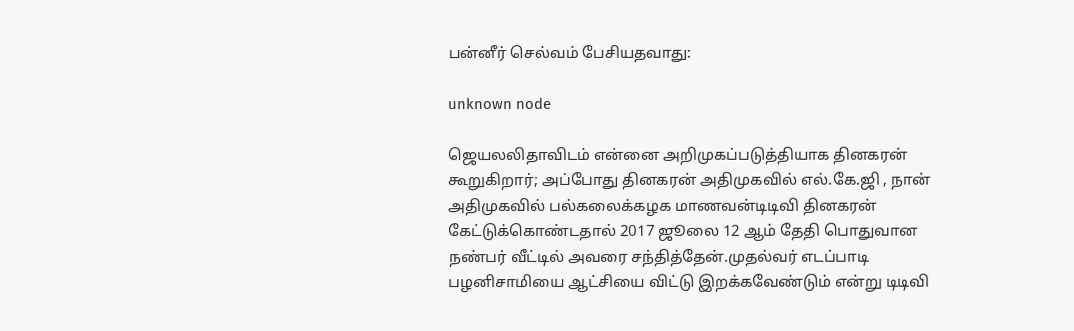பன்னீர் செல்வம் பேசியதவாது:

unknown node

ஜெயலலிதாவிடம் என்னை அறிமுகப்படுத்தியாக தினகரன் கூறுகிறார்; அப்போது தினகரன் அதிமுகவில் எல்.கே.ஜி , நான் அதிமுகவில் பல்கலைக்கழக மாணவன்டிடிவி தினகரன் கேட்டுக்கொண்டதால் 2017 ஜூலை 12 ஆம் தேதி பொதுவான நண்பர் வீட்டில் அவரை சந்தித்தேன்.முதல்வர் எடப்பாடி பழனிசாமியை ஆட்சியை விட்டு இறக்கவேண்டும் என்று டிடிவி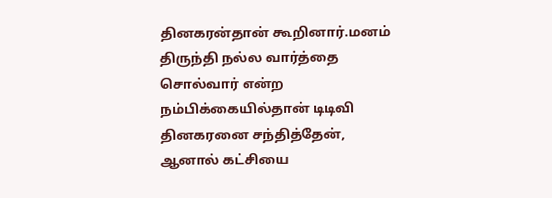தினகரன்தான் கூறினார்.மனம் திருந்தி நல்ல வார்த்தை சொல்வார் என்ற நம்பிக்கையில்தான் டிடிவி தினகரனை சந்தித்தேன், ஆனால் கட்சியை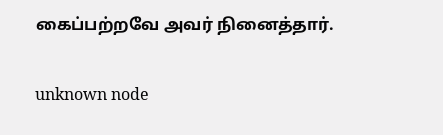கைப்பற்றவே அவர் நினைத்தார்.

unknown node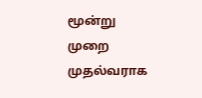மூன்று முறை முதல்வராக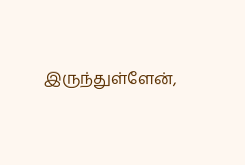இருந்துள்ளேன்,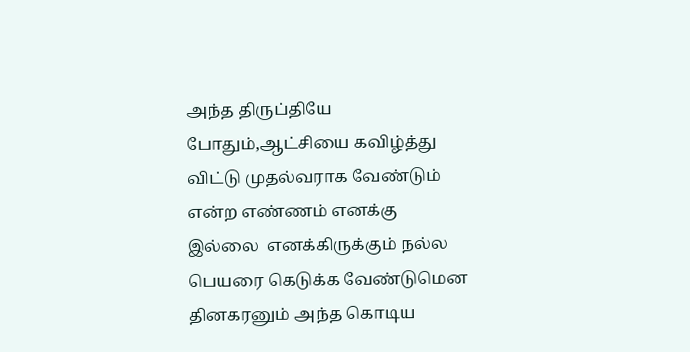அந்த திருப்தியே போதும்,ஆட்சியை கவிழ்த்து விட்டு முதல்வராக வேண்டும் என்ற எண்ணம் எனக்கு இல்லை  எனக்கிருக்கும் நல்ல பெயரை கெடுக்க வேண்டுமென தினகரனும் அந்த கொடிய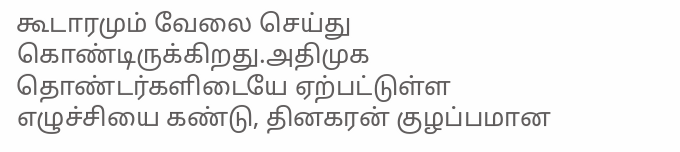கூடாரமும் வேலை செய்து கொண்டிருக்கிறது.அதிமுக தொண்டர்களிடையே ஏற்பட்டுள்ள எழுச்சியை கண்டு, தினகரன் குழப்பமான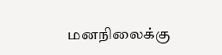மனநிலைக்கு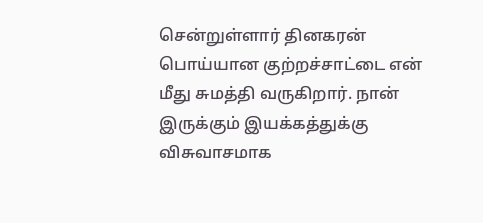சென்றுள்ளார் தினகரன் பொய்யான குற்றச்சாட்டை என் மீது சுமத்தி வருகிறார். நான் இருக்கும் இயக்கத்துக்கு விசுவாசமாக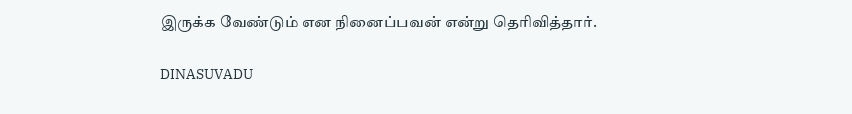இருக்க வேண்டும் என நினைப்பவன் என்று தெரிவித்தார்.

DINASUVADU